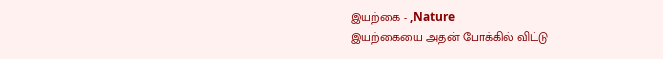இயற்கை - ,Nature
இயற்கையை அதன் போக்கில் விட்டு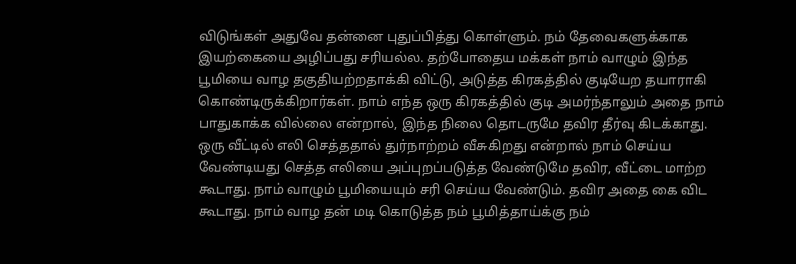விடுங்கள் அதுவே தன்னை புதுப்பித்து கொள்ளும். நம் தேவைகளுக்காக இயற்கையை அழிப்பது சரியல்ல. தற்போதைய மக்கள் நாம் வாழும் இந்த பூமியை வாழ தகுதியற்றதாக்கி விட்டு, அடுத்த கிரகத்தில் குடியேற தயாராகி கொண்டிருக்கிறார்கள். நாம் எந்த ஒரு கிரகத்தில் குடி அமர்ந்தாலும் அதை நாம் பாதுகாக்க வில்லை என்றால், இந்த நிலை தொடருமே தவிர தீர்வு கிடக்காது. ஒரு வீட்டில் எலி செத்ததால் துர்நாற்றம் வீசுகிறது என்றால் நாம் செய்ய வேண்டியது செத்த எலியை அப்புறப்படுத்த வேண்டுமே தவிர, வீட்டை மாற்ற கூடாது. நாம் வாழும் பூமியையும் சரி செய்ய வேண்டும். தவிர அதை கை விட கூடாது. நாம் வாழ தன் மடி கொடுத்த நம் பூமித்தாய்க்கு நம்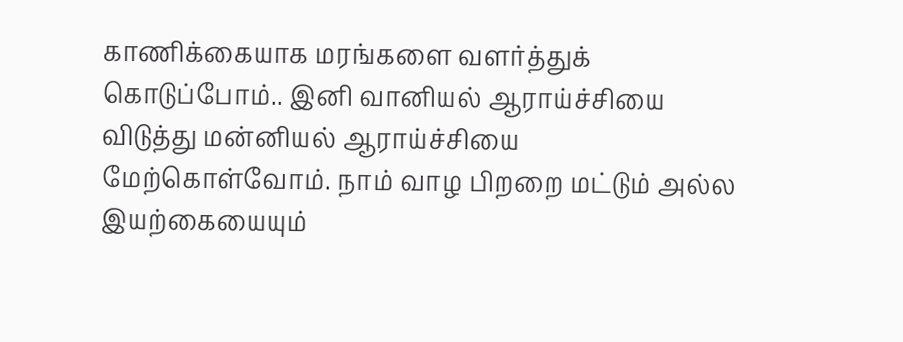காணிக்கையாக மரங்களை வளர்த்துக் கொடுப்போம்.. இனி வானியல் ஆராய்ச்சியை விடுத்து மன்னியல் ஆராய்ச்சியை மேற்கொள்வோம். நாம் வாழ பிறறை மட்டும் அல்ல இயற்கையையும்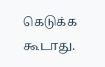கெடுக்க கூடாது.